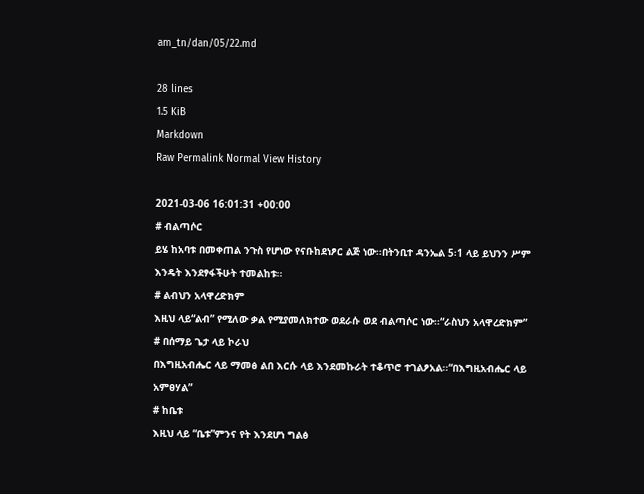am_tn/dan/05/22.md

28 lines
1.5 KiB
Markdown
Raw Permalink Normal View History

2021-03-06 16:01:31 +00:00
# ብልጣሶር
ይሄ ከአባቱ በመቀጠል ንጉስ የሆነው የናቡከደነፆር ልጅ ነው፡፡በትንቢተ ዳንኤል 5፡1 ላይ ይህንን ሥም እንዴት እንደፃፋችሁት ተመልከቱ፡፡
# ልብህን አላዋረድክም
እዚህ ላይ“ልብ” የሚለው ቃል የሚያመለክተው ወደራሱ ወደ ብልጣሶር ነው፡፡“ራስህን አላዋረድክም”
# በሰማይ ጌታ ላይ ኮራህ
በእግዚአብሔር ላይ ማመፅ ልበ እርሱ ላይ እንደመኩራት ተቆጥሮ ተገልፆአል፡፡“በእግዚአብሔር ላይ አምፀሃል”
# ከቤቱ
እዚህ ላይ “ቤቱ”ምንና የት እንደሆነ ግልፅ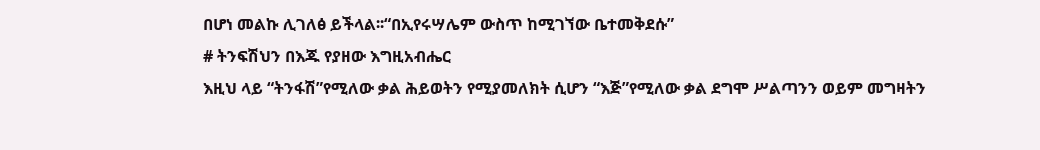በሆነ መልኩ ሊገለፅ ይችላል፡፡“በኢየሩሣሌም ውስጥ ከሚገኘው ቤተመቅደሱ”
# ትንፍሽህን በእጁ የያዘው እግዚአብሔር
እዚህ ላይ “ትንፋሽ”የሚለው ቃል ሕይወትን የሚያመለክት ሲሆን “እጅ”የሚለው ቃል ደግሞ ሥልጣንን ወይም መግዛትን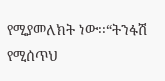የሚያመለክት ነው፡፡“ትንፋሽ የሚሰጥህ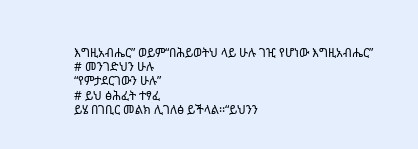እግዚአብሔር” ወይም“በሕይወትህ ላይ ሁሉ ገዢ የሆነው እግዚአብሔር”
# መንገድህን ሁሉ
“የምታደርገውን ሁሉ”
# ይህ ፅሕፈት ተፃፈ
ይሄ በገቢር መልክ ሊገለፅ ይችላል፡፡“ይህንን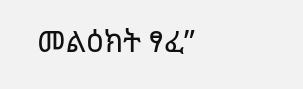መልዕክት ፃፈ”